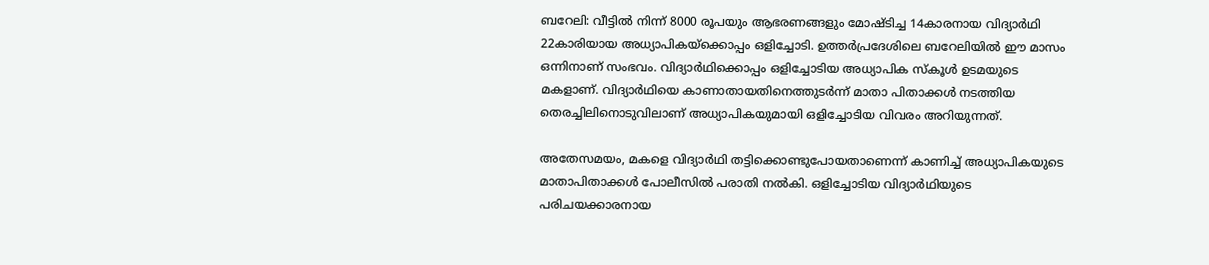ബറേലി: വീട്ടില്‍ നിന്ന് 8000 രൂപയും ആഭരണങ്ങളും മോഷ്ടിച്ച 14കാരനായ വിദ്യാര്‍ഥി 22കാരിയായ അധ്യാപികയ്ക്കൊപ്പം ഒളിച്ചോടി. ഉത്തര്‍പ്രദേശിലെ ബറേലിയില്‍ ഈ മാസം ഒന്നിനാണ് സംഭവം. വിദ്യാര്‍ഥിക്കൊപ്പം ഒളിച്ചോടിയ അധ്യാപിക സ്കൂള്‍ ഉടമയുടെ മകളാണ്. വിദ്യാര്‍ഥിയെ കാണാതായതിനെത്തുടര്‍ന്ന് മാതാ പിതാക്കള്‍ നടത്തിയ തെരച്ചിലിനൊടുവിലാണ് അധ്യാപികയുമായി ഒളിച്ചോടിയ വിവരം അറിയുന്നത്.

അതേസമയം, മകളെ വിദ്യാര്‍ഥി തട്ടിക്കൊണ്ടുപോയതാണെന്ന് കാണിച്ച് അധ്യാപികയുടെ മാതാപിതാക്കള്‍ പോലീസില്‍ പരാതി നല്‍കി. ഒളിച്ചോടിയ വിദ്യാര്‍ഥിയുടെ പരിചയക്കാരനായ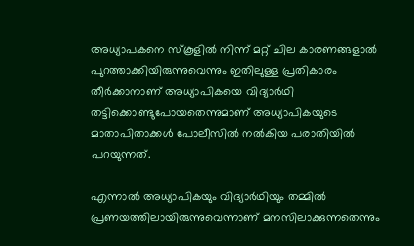അധ്യാപകനെ സ്കൂളില്‍ നിന്ന് മറ്റ് ചില കാരണങ്ങളാല്‍ പുറത്താക്കിയിരുന്നുവെന്നും ഇതിലുള്ള പ്രതികാരം തീര്‍ക്കാനാണ് അധ്യാപികയെ വിദ്യാര്‍ഥി തട്ടിക്കൊണ്ടുപോയതെന്നുമാണ് അധ്യാപികയുടെ മാതാപിതാക്കള്‍ പോലീസില്‍ നല്‍കിയ പരാതിയില്‍ പറയുന്നത്.

എന്നാല്‍ അധ്യാപികയും വിദ്യാര്‍ഥിയും തമ്മില്‍ പ്രണയത്തിലായിരുന്നുവെന്നാണ് മനസിലാക്കുന്നതെന്നും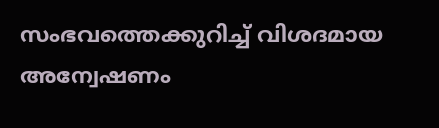സംഭവത്തെക്കുറിച്ച് വിശദമായ അന്വേഷണം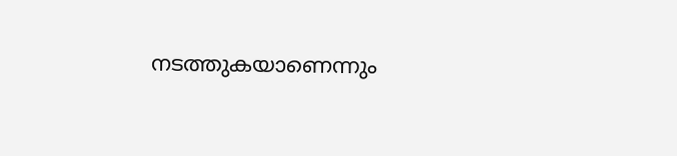നടത്തുകയാണെന്നും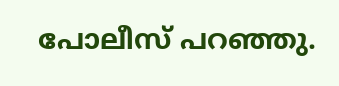പോലീസ് പറഞ്ഞു.